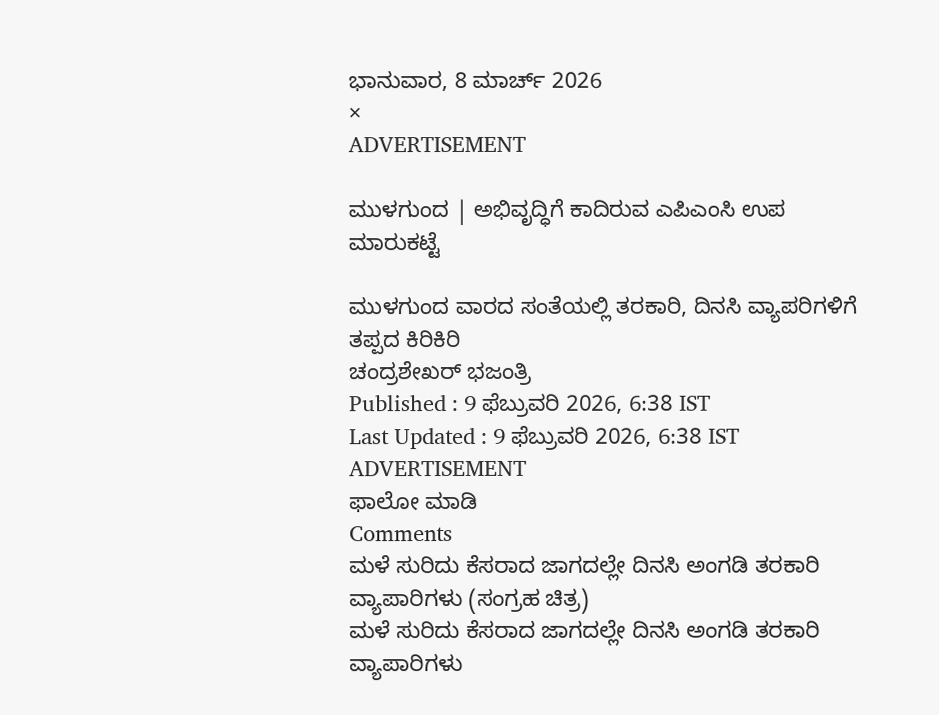ಭಾನುವಾರ, 8 ಮಾರ್ಚ್ 2026
×
ADVERTISEMENT

ಮುಳಗುಂದ | ಅಭಿವೃದ್ಧಿಗೆ ಕಾದಿರುವ ಎಪಿಎಂಸಿ ಉಪ ಮಾರುಕಟ್ಟೆ

ಮುಳಗುಂದ ವಾರದ ಸಂತೆಯಲ್ಲಿ ತರಕಾರಿ, ದಿನಸಿ ವ್ಯಾಪರಿಗಳಿಗೆ ತಪ್ಪದ ಕಿರಿಕಿರಿ
ಚಂದ್ರಶೇಖರ್ ಭಜಂತ್ರಿ
Published : 9 ಫೆಬ್ರುವರಿ 2026, 6:38 IST
Last Updated : 9 ಫೆಬ್ರುವರಿ 2026, 6:38 IST
ADVERTISEMENT
ಫಾಲೋ ಮಾಡಿ
Comments
ಮಳೆ ಸುರಿದು ಕೆಸರಾದ ಜಾಗದಲ್ಲೇ ದಿನಸಿ ಅಂಗಡಿ ತರಕಾರಿ ವ್ಯಾಪಾರಿಗಳು (ಸಂಗ್ರಹ ಚಿತ್ರ)
ಮಳೆ ಸುರಿದು ಕೆಸರಾದ ಜಾಗದಲ್ಲೇ ದಿನಸಿ ಅಂಗಡಿ ತರಕಾರಿ ವ್ಯಾಪಾರಿಗಳು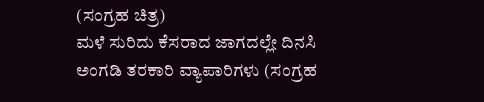(ಸಂಗ್ರಹ ಚಿತ್ರ)
ಮಳೆ ಸುರಿದು ಕೆಸರಾದ ಜಾಗದಲ್ಲೇ ದಿನಸಿ ಅಂಗಡಿ ತರಕಾರಿ ವ್ಯಾಪಾರಿಗಳು (ಸಂಗ್ರಹ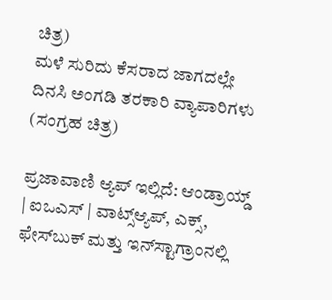ಚಿತ್ರ)
ಮಳೆ ಸುರಿದು ಕೆಸರಾದ ಜಾಗದಲ್ಲೇ ದಿನಸಿ ಅಂಗಡಿ ತರಕಾರಿ ವ್ಯಾಪಾರಿಗಳು (ಸಂಗ್ರಹ ಚಿತ್ರ)

ಪ್ರಜಾವಾಣಿ ಆ್ಯಪ್ ಇಲ್ಲಿದೆ: ಆಂಡ್ರಾಯ್ಡ್ | ಐಒಎಸ್ | ವಾಟ್ಸ್ಆ್ಯಪ್, ಎಕ್ಸ್, ಫೇಸ್‌ಬುಕ್ ಮತ್ತು ಇನ್‌ಸ್ಟಾಗ್ರಾಂನಲ್ಲಿ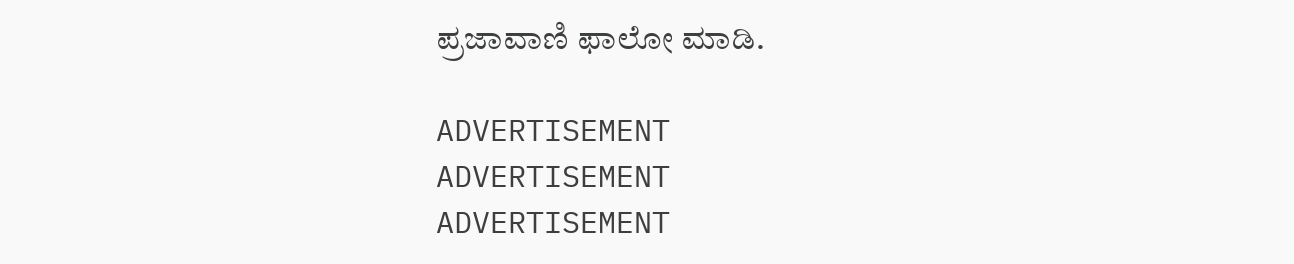ಪ್ರಜಾವಾಣಿ ಫಾಲೋ ಮಾಡಿ.

ADVERTISEMENT
ADVERTISEMENT
ADVERTISEMENT